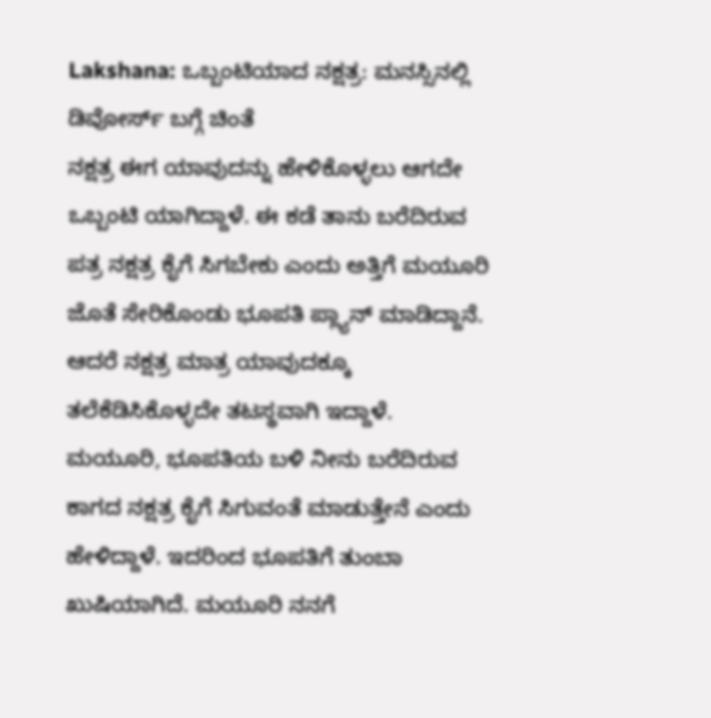Lakshana: ಒಬ್ಬಂಟಿಯಾದ ನಕ್ಷತ್ರ: ಮನಸ್ಸಿನಲ್ಲಿ ಡಿವೋರ್ಸ್ ಬಗ್ಗೆ ಚಿಂತೆ
ನಕ್ಷತ್ರ ಈಗ ಯಾವುದನ್ನು ಹೇಳಿಕೊಳ್ಳಲು ಆಗದೇ ಒಬ್ಬಂಟಿ ಯಾಗಿದ್ದಾಳೆ. ಈ ಕಡೆ ತಾನು ಬರೆದಿರುವ ಪತ್ರ ನಕ್ಷತ್ರ ಕೈಗೆ ಸಿಗಬೇಕು ಎಂದು ಅತ್ತಿಗೆ ಮಯೂರಿ ಜೊತೆ ಸೇರಿಕೊಂಡು ಭೂಪತಿ ಪ್ಲ್ಯಾನ್ ಮಾಡಿದ್ದಾನೆ. ಆದರೆ ನಕ್ಷತ್ರ ಮಾತ್ರ ಯಾವುದಕ್ಕೂ ತಲೆಕೆಡಿಸಿಕೊಳ್ಳದೇ ತಟಸ್ಥವಾಗಿ ಇದ್ದಾಳೆ.
ಮಯೂರಿ, ಭೂಪತಿಯ ಬಳಿ ನೀನು ಬರೆದಿರುವ ಕಾಗದ ನಕ್ಷತ್ರ ಕೈಗೆ ಸಿಗುವಂತೆ ಮಾಡುತ್ತೇನೆ ಎಂದು ಹೇಳಿದ್ದಾಳೆ. ಇದರಿಂದ ಭೂಪತಿಗೆ ತುಂಬಾ ಖುಷಿಯಾಗಿದೆ. ಮಯೂರಿ ನನಗೆ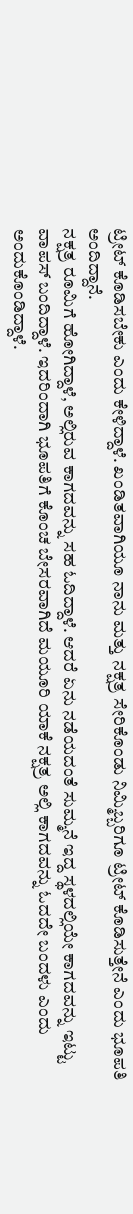ಟ್ರೀಟ್ ಕೊಡಿಸಬೇಕು ಎಂದು ಕೇಳಿದ್ದಾಳೆ. ಖಂಡಿತವಾಗಿಯೂ ನಾನು ಮತ್ತು ನಕ್ಷತ್ರ ಸೇರಿಕೊಂಡು ನಿಮ್ಮಿಬ್ಬರಿಗೂ ಟ್ರೀಟ್ ಕೊಡಿಸುತ್ತೇನೆ ಎಂದು ಭೂಪತಿ ಅಂದಿದ್ದಾನೆ.
ನಕ್ಷತ್ರ ರೂಮಿಗೆ ಹೋಗಿದ್ದಾಳೆ, ಅಲ್ಲಿರುವ ಕಾಗದವನ್ನು ಸಹ ಓದಿದ್ದಾಳೆ. ಆದರೆ ಏನು ನಡೆಯದಂತೆ ಸುಮ್ಮನೆ ಇದ್ದ ಸ್ಥಳದಲ್ಲಿಯೇ ಕಾಗದವನ್ನು ಇಟ್ಟು ವಾಪಸ್ ಬಂದಿದ್ದಾಳೆ. ಇದರಿಂದಾಗಿ ಭೂಪತಿಗೆ ಕೊಂಚ ಬೇಸರವಾಗಿದೆ ಮಯೂರಿ ಯಾಕೆ ನಕ್ಷತ್ರ ಅಲ್ಲಿ ಕಾಗದವನ್ನು ಓದದೇ ಬಂದಳು ಎಂದು ಅಂದುಕೊಂಡಿದ್ದಾಳೆ.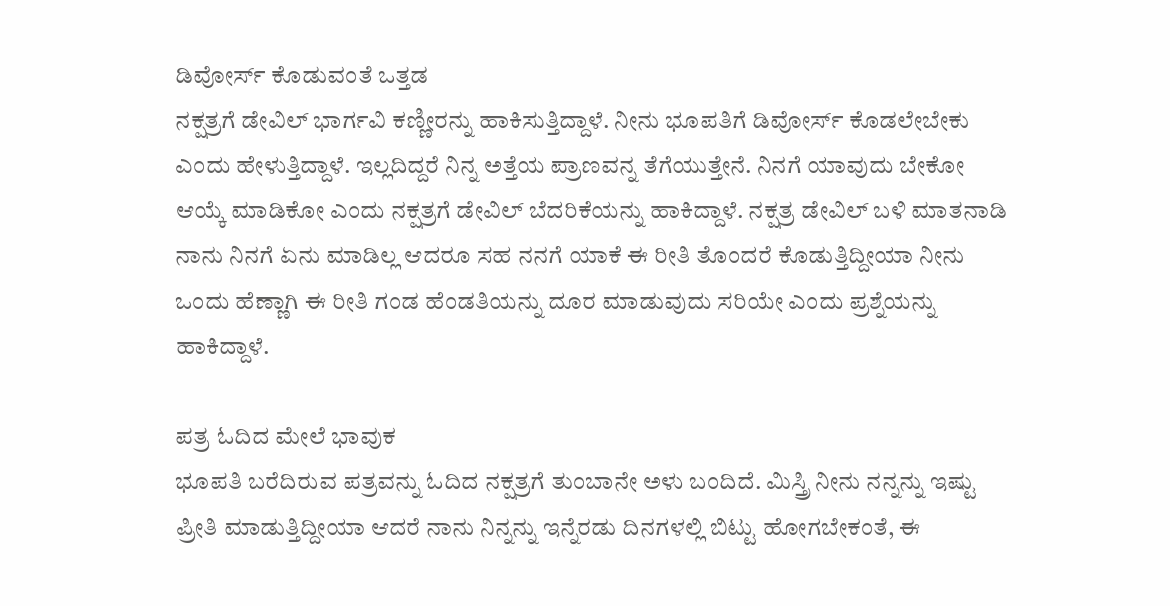ಡಿವೋರ್ಸ್ ಕೊಡುವಂತೆ ಒತ್ತಡ
ನಕ್ಷತ್ರಗೆ ಡೇವಿಲ್ ಭಾರ್ಗವಿ ಕಣ್ಣೀರನ್ನು ಹಾಕಿಸುತ್ತಿದ್ದಾಳೆ. ನೀನು ಭೂಪತಿಗೆ ಡಿವೋರ್ಸ್ ಕೊಡಲೇಬೇಕು ಎಂದು ಹೇಳುತ್ತಿದ್ದಾಳೆ. ಇಲ್ಲದಿದ್ದರೆ ನಿನ್ನ ಅತ್ತೆಯ ಪ್ರಾಣವನ್ನ ತೆಗೆಯುತ್ತೇನೆ. ನಿನಗೆ ಯಾವುದು ಬೇಕೋ ಆಯ್ಕೆ ಮಾಡಿಕೋ ಎಂದು ನಕ್ಷತ್ರಗೆ ಡೇವಿಲ್ ಬೆದರಿಕೆಯನ್ನು ಹಾಕಿದ್ದಾಳೆ. ನಕ್ಷತ್ರ ಡೇವಿಲ್ ಬಳಿ ಮಾತನಾಡಿ ನಾನು ನಿನಗೆ ಏನು ಮಾಡಿಲ್ಲ ಆದರೂ ಸಹ ನನಗೆ ಯಾಕೆ ಈ ರೀತಿ ತೊಂದರೆ ಕೊಡುತ್ತಿದ್ದೀಯಾ ನೀನು ಒಂದು ಹೆಣ್ಣಾಗಿ ಈ ರೀತಿ ಗಂಡ ಹೆಂಡತಿಯನ್ನು ದೂರ ಮಾಡುವುದು ಸರಿಯೇ ಎಂದು ಪ್ರಶ್ನೆಯನ್ನು ಹಾಕಿದ್ದಾಳೆ.

ಪತ್ರ ಓದಿದ ಮೇಲೆ ಭಾವುಕ
ಭೂಪತಿ ಬರೆದಿರುವ ಪತ್ರವನ್ನು ಓದಿದ ನಕ್ಷತ್ರಗೆ ತುಂಬಾನೇ ಅಳು ಬಂದಿದೆ. ಮಿಸ್ತ್ರಿ ನೀನು ನನ್ನನ್ನು ಇಷ್ಟು ಪ್ರೀತಿ ಮಾಡುತ್ತಿದ್ದೀಯಾ ಆದರೆ ನಾನು ನಿನ್ನನ್ನು ಇನ್ನೆರಡು ದಿನಗಳಲ್ಲಿ ಬಿಟ್ಟು ಹೋಗಬೇಕಂತೆ, ಈ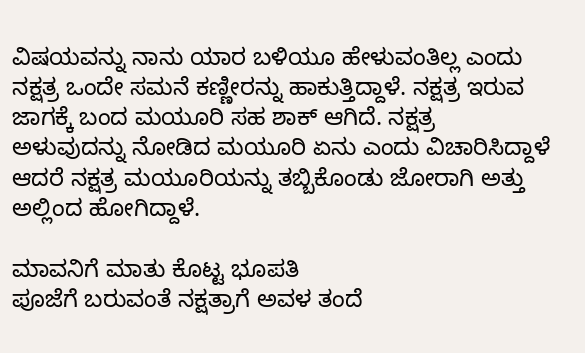ವಿಷಯವನ್ನು ನಾನು ಯಾರ ಬಳಿಯೂ ಹೇಳುವಂತಿಲ್ಲ ಎಂದು ನಕ್ಷತ್ರ ಒಂದೇ ಸಮನೆ ಕಣ್ಣೀರನ್ನು ಹಾಕುತ್ತಿದ್ದಾಳೆ. ನಕ್ಷತ್ರ ಇರುವ ಜಾಗಕ್ಕೆ ಬಂದ ಮಯೂರಿ ಸಹ ಶಾಕ್ ಆಗಿದೆ. ನಕ್ಷತ್ರ ಅಳುವುದನ್ನು ನೋಡಿದ ಮಯೂರಿ ಏನು ಎಂದು ವಿಚಾರಿಸಿದ್ದಾಳೆ ಆದರೆ ನಕ್ಷತ್ರ ಮಯೂರಿಯನ್ನು ತಬ್ಬಿಕೊಂಡು ಜೋರಾಗಿ ಅತ್ತು ಅಲ್ಲಿಂದ ಹೋಗಿದ್ದಾಳೆ.

ಮಾವನಿಗೆ ಮಾತು ಕೊಟ್ಟ ಭೂಪತಿ
ಪೂಜೆಗೆ ಬರುವಂತೆ ನಕ್ಷತ್ರಾಗೆ ಅವಳ ತಂದೆ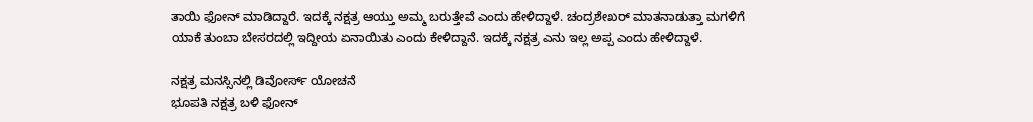ತಾಯಿ ಫೋನ್ ಮಾಡಿದ್ದಾರೆ. ಇದಕ್ಕೆ ನಕ್ಷತ್ರ ಆಯ್ತು ಅಮ್ಮ ಬರುತ್ತೇವೆ ಎಂದು ಹೇಳಿದ್ದಾಳೆ. ಚಂದ್ರಶೇಖರ್ ಮಾತನಾಡುತ್ತಾ ಮಗಳಿಗೆ ಯಾಕೆ ತುಂಬಾ ಬೇಸರದಲ್ಲಿ ಇದ್ದೀಯ ಏನಾಯಿತು ಎಂದು ಕೇಳಿದ್ದಾನೆ. ಇದಕ್ಕೆ ನಕ್ಷತ್ರ ಎನು ಇಲ್ಲ ಅಪ್ಪ ಎಂದು ಹೇಳಿದ್ದಾಳೆ.

ನಕ್ಷತ್ರ ಮನಸ್ಸಿನಲ್ಲಿ ಡಿವೋರ್ಸ್ ಯೋಚನೆ
ಭೂಪತಿ ನಕ್ಷತ್ರ ಬಳಿ ಫೋನ್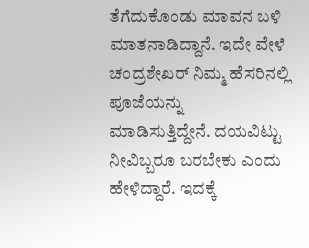ತೆಗೆದುಕೊಂಡು ಮಾವನ ಬಳಿ ಮಾತನಾಡಿದ್ದಾನೆ. ಇದೇ ವೇಳೆ ಚಂದ್ರಶೇಖರ್ ನಿಮ್ಮ ಹೆಸರಿನಲ್ಲಿ ಪೂಜೆಯನ್ನು ಮಾಡಿಸುತ್ತಿದ್ದೇನೆ. ದಯವಿಟ್ಟು ನೀವಿಬ್ಬರೂ ಬರಬೇಕು ಎಂದು ಹೇಳಿದ್ದಾರೆ. ಇದಕ್ಕೆ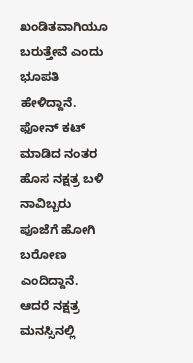ಖಂಡಿತವಾಗಿಯೂ ಬರುತ್ತೇವೆ ಎಂದು ಭೂಪತಿ ಹೇಳಿದ್ದಾನೆ. ಫೋನ್ ಕಟ್ ಮಾಡಿದ ನಂತರ ಹೊಸ ನಕ್ಷತ್ರ ಬಳಿ ನಾವಿಬ್ಬರು ಪೂಜೆಗೆ ಹೋಗಿ ಬರೋಣ ಎಂದಿದ್ದಾನೆ. ಆದರೆ ನಕ್ಷತ್ರ ಮನಸ್ಸಿನಲ್ಲಿ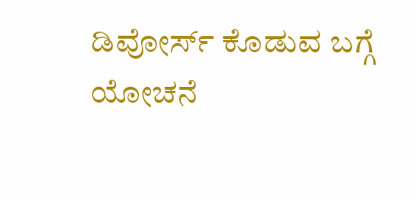ಡಿವೋರ್ಸ್ ಕೊಡುವ ಬಗ್ಗೆ ಯೋಚನೆ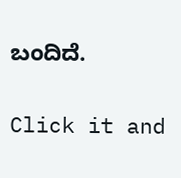ಬಂದಿದೆ.


Click it and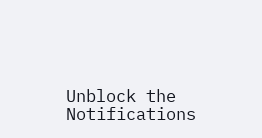Unblock the Notifications